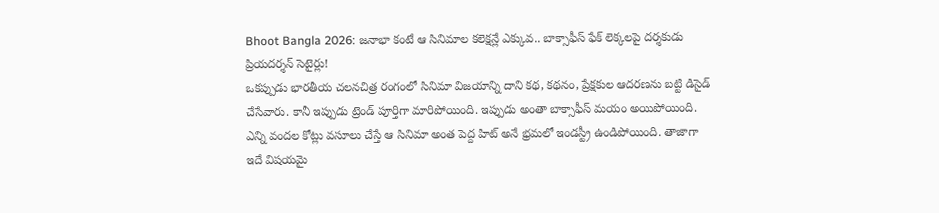Bhoot Bangla 2026: జనాభా కంటే ఆ సినిమాల కలెక్షన్లే ఎక్కువ.. బాక్సాఫీస్ ఫేక్ లెక్కలపై దర్శకుడు ప్రియదర్శన్ సెటైర్లు!
ఒకప్పుడు భారతీయ చలనచిత్ర రంగంలో సినిమా విజయాన్ని దాని కథ, కథనం, ప్రేక్షకుల ఆదరణను బట్టి డిసైడ్ చేసేవారు. కానీ ఇప్పుడు ట్రెండ్ పూర్తిగా మారిపోయింది. ఇప్పుడు అంతా బాక్సాఫీస్ మయం అయిపోయింది. ఎన్ని వందల కోట్లు వసూలు చేస్తే ఆ సినిమా అంత పెద్ద హిట్ అనే భ్రమలో ఇండస్ట్రీ ఉండిపోయింది. తాజాగా ఇదే విషయమై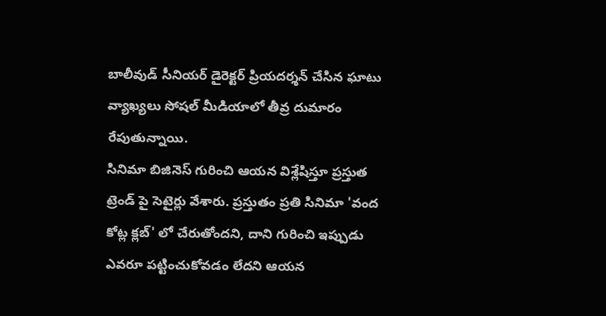బాలీవుడ్ సీనియర్ డైరెక్టర్ ప్రియదర్శన్ చేసిన ఘాటు వ్యాఖ్యలు సోషల్ మీడియాలో తీవ్ర దుమారం రేపుతున్నాయి.
సినిమా బిజినెస్ గురించి ఆయన విశ్లేషిస్తూ ప్రస్తుత ట్రెండ్ పై సెటైర్లు వేశారు. ప్రస్తుతం ప్రతి సినిమా 'వంద కోట్ల క్లబ్' లో చేరుతోందని, దాని గురించి ఇప్పుడు ఎవరూ పట్టించుకోవడం లేదని ఆయన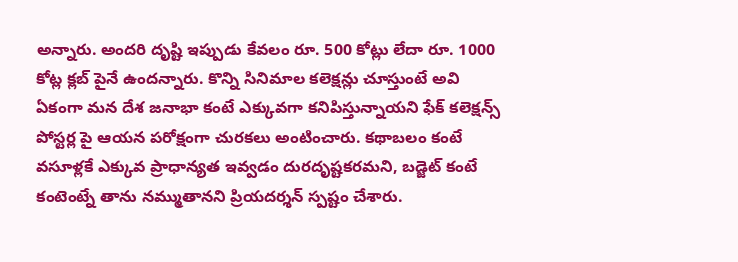అన్నారు. అందరి దృష్టి ఇప్పుడు కేవలం రూ. 500 కోట్లు లేదా రూ. 1000 కోట్ల క్లబ్ పైనే ఉందన్నారు. కొన్ని సినిమాల కలెక్షన్లు చూస్తుంటే అవి ఏకంగా మన దేశ జనాభా కంటే ఎక్కువగా కనిపిస్తున్నాయని ఫేక్ కలెక్షన్స్ పోస్టర్ల పై ఆయన పరోక్షంగా చురకలు అంటించారు. కథాబలం కంటే వసూళ్లకే ఎక్కువ ప్రాధాన్యత ఇవ్వడం దురదృష్టకరమని, బడ్జెట్ కంటే కంటెంట్నే తాను నమ్ముతానని ప్రియదర్శన్ స్పష్టం చేశారు.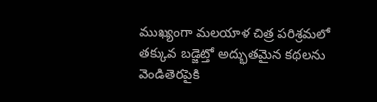ముఖ్యంగా మలయాళ చిత్ర పరిశ్రమలో తక్కువ బడ్జెట్తో అద్భుతమైన కథలను వెండితెరపైకి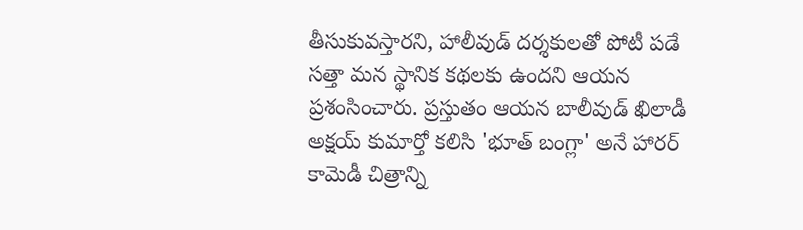తీసుకువస్తారని, హాలీవుడ్ దర్శకులతో పోటీ పడే సత్తా మన స్థానిక కథలకు ఉందని ఆయన ప్రశంసించారు. ప్రస్తుతం ఆయన బాలీవుడ్ ఖిలాడీ అక్షయ్ కుమార్తో కలిసి 'భూత్ బంగ్లా' అనే హారర్ కామెడీ చిత్రాన్ని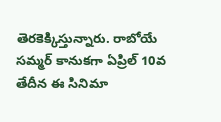తెరకెక్కిస్తున్నారు. రాబోయే సమ్మర్ కానుకగా ఏప్రిల్ 10వ తేదీన ఈ సినిమా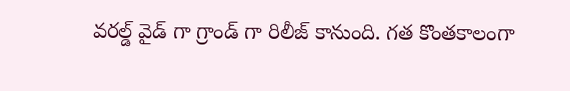వరల్డ్ వైడ్ గా గ్రాండ్ గా రిలీజ్ కానుంది. గత కొంతకాలంగా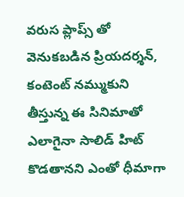వరుస ప్లాప్స్ తో వెనుకబడిన ప్రియదర్శన్, కంటెంట్ నమ్ముకుని తీస్తున్న ఈ సినిమాతో ఎలాగైనా సాలిడ్ హిట్ కొడతానని ఎంతో ధీమాగా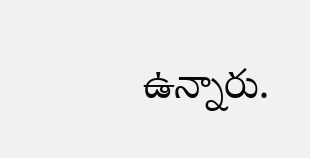ఉన్నారు.